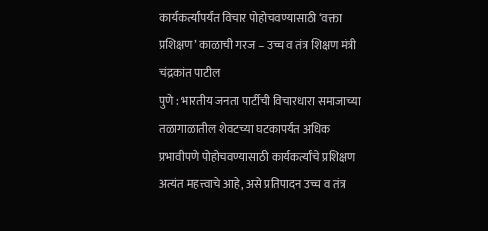कार्यकर्त्यांपर्यंत विचार पोहोचवण्यासाठी ‘वक्ता प्रशिक्षण’ काळाची गरज – उच्च व तंत्र शिक्षण मंत्री चंद्रकांत पाटील
पुणे : भारतीय जनता पार्टीची विचारधारा समाजाच्या तळागाळातील शेवटच्या घटकापर्यंत अधिक प्रभावीपणे पोहोचवण्यासाठी कार्यकर्त्यांचे प्रशिक्षण अत्यंत महत्त्वाचे आहे, असे प्रतिपादन उच्च व तंत्र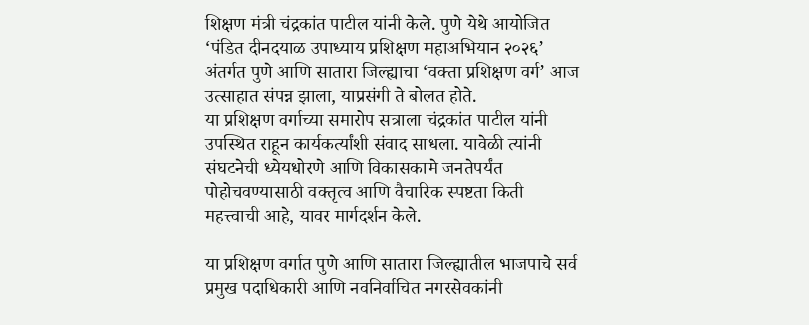शिक्षण मंत्री चंद्रकांत पाटील यांनी केले. पुणे येथे आयोजित ‘पंडित दीनदयाळ उपाध्याय प्रशिक्षण महाअभियान २०२६’ अंतर्गत पुणे आणि सातारा जिल्ह्याचा ‘वक्ता प्रशिक्षण वर्ग’ आज उत्साहात संपन्न झाला, याप्रसंगी ते बोलत होते.
या प्रशिक्षण वर्गाच्या समारोप सत्राला चंद्रकांत पाटील यांनी उपस्थित राहून कार्यकर्त्यांशी संवाद साधला. यावेळी त्यांनी संघटनेची ध्येयधोरणे आणि विकासकामे जनतेपर्यंत पोहोचवण्यासाठी वक्तृत्व आणि वैचारिक स्पष्टता किती महत्त्वाची आहे, यावर मार्गदर्शन केले.

या प्रशिक्षण वर्गात पुणे आणि सातारा जिल्ह्यातील भाजपाचे सर्व प्रमुख पदाधिकारी आणि नवनिर्वाचित नगरसेवकांनी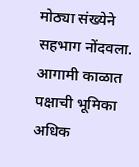मोठ्या संख्येने सहभाग नोंदवला. आगामी काळात पक्षाची भूमिका अधिक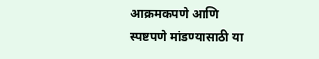आक्रमकपणे आणि स्पष्टपणे मांडण्यासाठी या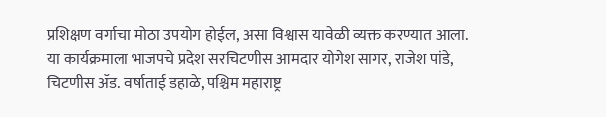प्रशिक्षण वर्गाचा मोठा उपयोग होईल, असा विश्वास यावेळी व्यक्त करण्यात आला.
या कार्यक्रमाला भाजपचे प्रदेश सरचिटणीस आमदार योगेश सागर, राजेश पांडे, चिटणीस ॲड. वर्षाताई डहाळे, पश्चिम महाराष्ट्र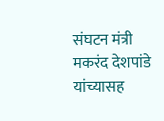संघटन मंत्री मकरंद देशपांडे यांच्यासह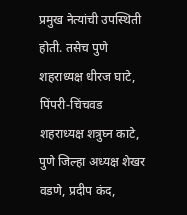प्रमुख नेत्यांची उपस्थिती होती. तसेच पुणे शहराध्यक्ष धीरज घाटे, पिंपरी-चिंचवड शहराध्यक्ष शत्रुघ्न काटे, पुणे जिल्हा अध्यक्ष शेखर वडणे, प्रदीप कंद,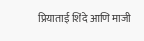प्रियाताई शिंदे आणि माजी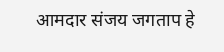आमदार संजय जगताप हे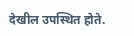देखील उपस्थित होते.